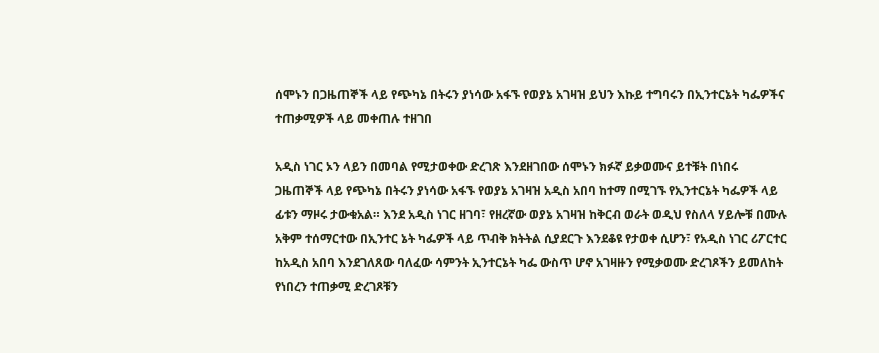ሰሞኑን በጋዜጠኞች ላይ የጭካኔ በትሩን ያነሳው አፋኙ የወያኔ አገዛዝ ይህን እኩይ ተግባሩን በኢንተርኔት ካፌዎችና ተጠቃሚዎች ላይ መቀጠሉ ተዘገበ

አዲስ ነገር ኦን ላይን በመባል የሚታወቀው ድረገጽ እንደዘገበው ሰሞኑን ክፉኛ ይቃወሙና ይተቹት በነበሩ ጋዜጠኞች ላይ የጭካኔ በትሩን ያነሳው አፋኙ የወያኔ አገዛዝ አዲስ አበባ ከተማ በሚገኙ የኢንተርኔት ካፌዎች ላይ ፊቱን ማዞሩ ታውቁአል። እንደ አዲስ ነገር ዘገባ፣ የዘረኛው ወያኔ አገዛዝ ከቅርብ ወራት ወዲህ የስለላ ሃይሎቹ በሙሉ አቅም ተሰማርተው በኢንተር ኔት ካፌዎች ላይ ጥብቅ ክትትል ሲያደርጉ እንደቆዩ የታወቀ ሲሆን፣ የአዲስ ነገር ሪፖርተር ከአዲስ አበባ እንደገለጸው ባለፈው ሳምንት ኢንተርኔት ካፌ ውስጥ ሆኖ አገዛዙን የሚቃወሙ ድረገጾችን ይመለከት የነበረን ተጠቃሚ ድረገጾቹን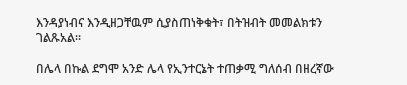እንዳያነብና እንዲዘጋቸዉም ሲያስጠነቅቁት፣ በትዝብት መመልክቱን ገልጹአል።

በሌላ በኩል ደግሞ አንድ ሌላ የኢንተርኔት ተጠቃሚ ግለሰብ በዘረኛው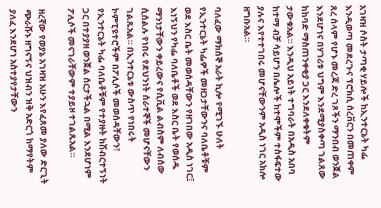አገዛዝ ሶስት ታጣቂ ሃይሎች ከኢንተርኔት ካፌ እንዲወጣ መደረጉና ፕሮክሲ ሰረቨርን በመጠቀም ጸረ ሰላም የሆኑ መረጃ ድረ ገጾችን ማንበብ ወንጀል እንደሆነና በሃገሪቱ ህግም እንደሚያስቀጣ ገልጸው ከከባድ ማስጠንቀቂያ ጋር እንደለቀቁትም ታውቁአል። እንዲህ አይነት ተግባራት በአዲስ አበባ ከተማ ብቻ ሳይሆን በሌሎች ከተሞችም ተስፋፍተው ያሉና እየተተገበሩ መሆናቸውንም አዲስ ነገር አክሎ ዘግቡአል።

ባለፈው ማክሰኞ አራት ኪሎ የሚገኙ ሁለት የኢንተርኔት ካፌዎች መዘጋታቸውንና ባለቤቶቹም ወደ እስር ቤት መወሰዳቸውን የዘገበው አዲስ ነገር፤ እነኝህን የካፌ ባለቤቶች ወደ እስር ቤት የወሰዱ ማንነታቸውን ቀይረውና የሲቪል ልብስም ለብሰው ሲሰልሉ የነበሩ የደህንነት ሰራተኞች መሆናቸውን ገልጹአል። በኢንተርኔቱ ውስጥ የነበሩት ኮምፒዩተሮችም በፖሊሶች መወሰዳቸውን፣ የኢንተርኔት ካፌ ባለቤቶቹም የተያዙት ከሽብርተኝነት ጋር በተያያዘ ወንጀል ሰርታችኋል በሚል እንደሆነም ፖሊሶች መናገራቸውም ተያይዞ ተገልጹአል።

ዘረኛው የወያኔ አገዛዝ አሁን እየፈጸመ ያለው ድርጊት ጭራሹኑ ዘግናኝና ህዝብን ዝቅ አድርጎ ከማየትም ያለፈ እንደሆነ አስተያየታቸውን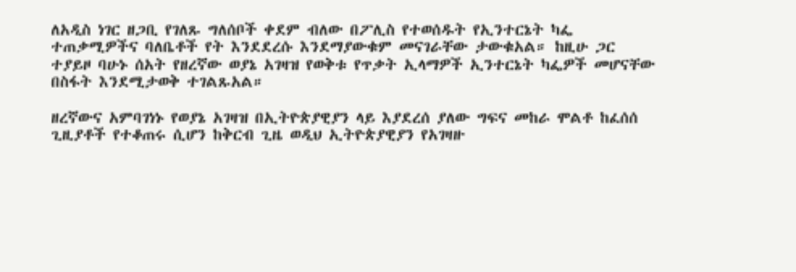ለአዲስ ነገር ዘጋቢ የገለጹ ግለሰቦች ቀደም ብለው በፖሊስ የተወሰዱት የኢንተርኔት ካፌ ተጠቃሚዎችና ባለቤቶች የት እንደደረሱ እንደማያውቁም መናገራቸው ታውቁአል። ከዚሁ ጋር ተያይዞ ባሁኑ ሰአት የዘረኛው ወያኔ አገዛዝ የወቅቱ የጥቃት ኢላማዎች ኢንተርኔት ካፌዎች መሆናቸው በስፋት እንደሚታወቅ ተገልጹአል።

ዘረኛውና አምባገነኑ የወያኔ አገዛዝ በኢትዮጵያዊያን ላይ እያደረሰ ያለው ግፍና መከራ ሞልቶ ከፈሰሰ ጊዚያቶች የተቆጠሩ ሲሆን ከቅርብ ጊዜ ወዲህ ኢትዮጵያዊያን የአገዛዙ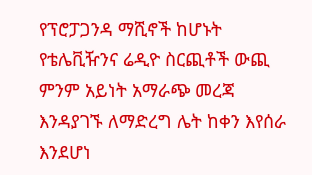የፕሮፓጋንዳ ማሺኖች ከሆኑት የቴሌቪዥንና ሬዲዮ ስርጪቶች ውጪ ምንም አይነት አማራጭ መረጃ እንዳያገኙ ለማድረግ ሌት ከቀን እየሰራ እንደሆነ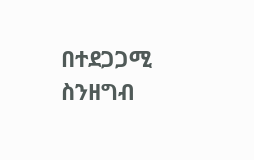በተደጋጋሚ ስንዘግብ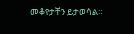መቆየታቸን ይታወሳል።